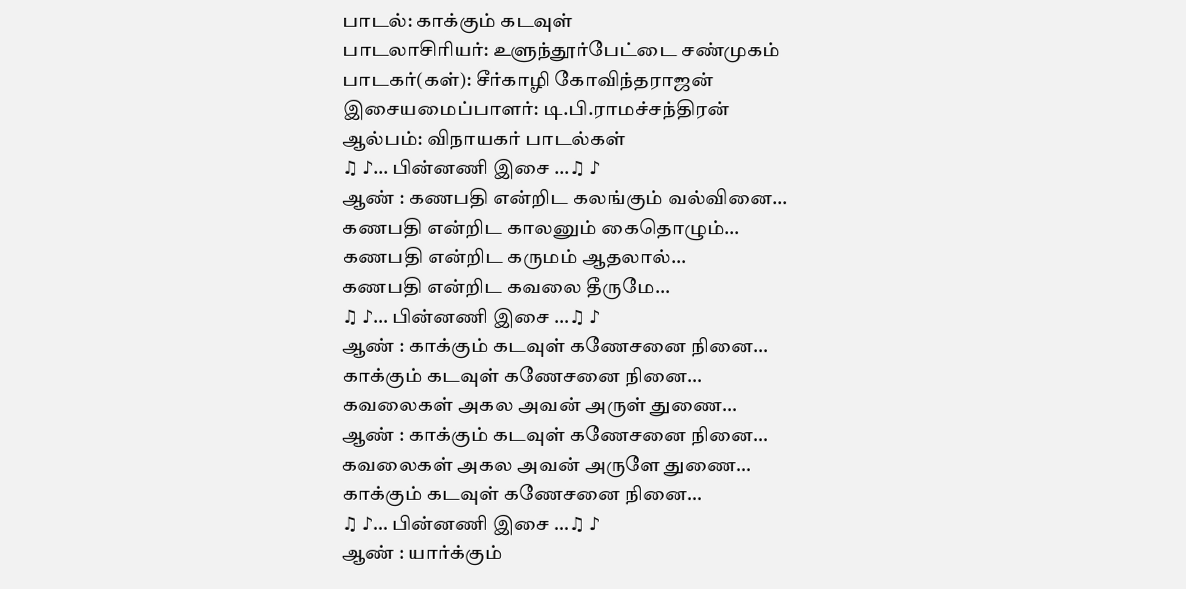பாடல்: காக்கும் கடவுள்
பாடலாசிரியர்: உளுந்தூர்பேட்டை சண்முகம்
பாடகர்(கள்): சீர்காழி கோவிந்தராஜன்
இசையமைப்பாளர்: டி.பி.ராமச்சந்திரன்
ஆல்பம்: விநாயகர் பாடல்கள்
♫ ♪… பின்னணி இசை …♫ ♪
ஆண் : கணபதி என்றிட கலங்கும் வல்வினை…
கணபதி என்றிட காலனும் கைதொழும்…
கணபதி என்றிட கருமம் ஆதலால்…
கணபதி என்றிட கவலை தீருமே…
♫ ♪… பின்னணி இசை …♫ ♪
ஆண் : காக்கும் கடவுள் கணேசனை நினை…
காக்கும் கடவுள் கணேசனை நினை…
கவலைகள் அகல அவன் அருள் துணை…
ஆண் : காக்கும் கடவுள் கணேசனை நினை…
கவலைகள் அகல அவன் அருளே துணை…
காக்கும் கடவுள் கணேசனை நினை…
♫ ♪… பின்னணி இசை …♫ ♪
ஆண் : யார்க்கும்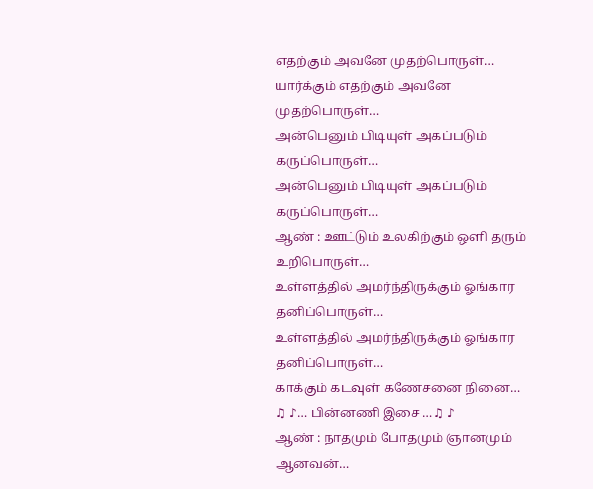எதற்கும் அவனே முதற்பொருள்…
யார்க்கும் எதற்கும் அவனே முதற்பொருள்…
அன்பெனும் பிடியுள் அகப்படும் கருப்பொருள்…
அன்பெனும் பிடியுள் அகப்படும் கருப்பொருள்…
ஆண் : ஊட்டும் உலகிற்கும் ஒளி தரும் உறிபொருள்…
உள்ளத்தில் அமர்ந்திருக்கும் ஓங்கார தனிப்பொருள்…
உள்ளத்தில் அமர்ந்திருக்கும் ஓங்கார தனிப்பொருள்…
காக்கும் கடவுள் கணேசனை நினை…
♫ ♪… பின்னணி இசை …♫ ♪
ஆண் : நாதமும் போதமும் ஞானமும் ஆனவன்…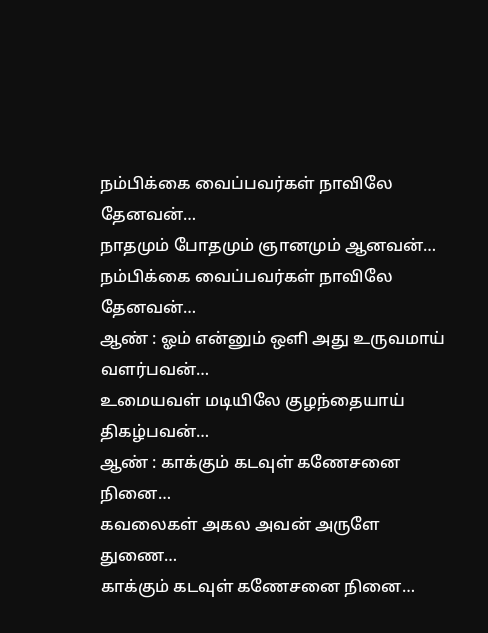நம்பிக்கை வைப்பவர்கள் நாவிலே தேனவன்…
நாதமும் போதமும் ஞானமும் ஆனவன்…
நம்பிக்கை வைப்பவர்கள் நாவிலே தேனவன்…
ஆண் : ஓம் என்னும் ஒளி அது உருவமாய் வளர்பவன்…
உமையவள் மடியிலே குழந்தையாய் திகழ்பவன்…
ஆண் : காக்கும் கடவுள் கணேசனை நினை…
கவலைகள் அகல அவன் அருளே துணை…
காக்கும் கடவுள் கணேசனை நினை…